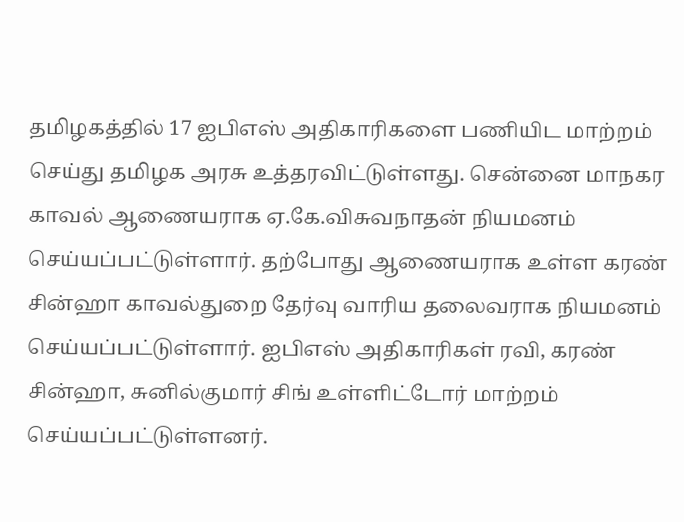தமிழகத்தில் 17 ஐபிஎஸ் அதிகாரிகளை பணியிட மாற்றம் செய்து தமிழக அரசு உத்தரவிட்டுள்ளது. சென்னை மாநகர காவல் ஆணையராக ஏ.கே.விசுவநாதன் நியமனம் செய்யப்பட்டுள்ளார். தற்போது ஆணையராக உள்ள கரண் சின்ஹா காவல்துறை தேர்வு வாரிய தலைவராக நியமனம் செய்யப்பட்டுள்ளார். ஐபிஎஸ் அதிகாரிகள் ரவி, கரண் சின்ஹா, சுனில்குமார் சிங் உள்ளிட்டோர் மாற்றம் செய்யப்பட்டுள்ளனர்.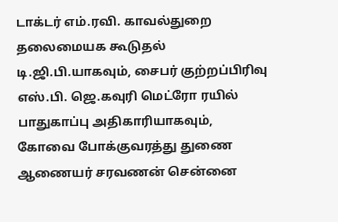டாக்டர் எம்.ரவி. காவல்துறை தலைமையக கூடுதல் டி.ஜி.பி.யாகவும், சைபர் குற்றப்பிரிவு எஸ்.பி. ஜெ.கவுரி மெட்ரோ ரயில் பாதுகாப்பு அதிகாரியாகவும், கோவை போக்குவரத்து துணை ஆணையர் சரவணன் சென்னை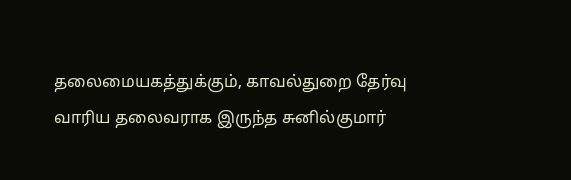தலைமையகத்துக்கும், காவல்துறை தேர்வு வாரிய தலைவராக இருந்த சுனில்குமார்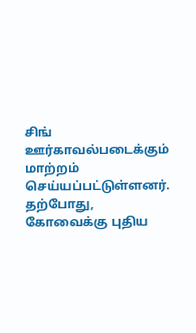சிங் ஊர்காவல்படைக்கும் மாற்றம் செய்யப்பட்டுள்ளனர்.
தற்போது, கோவைக்கு புதிய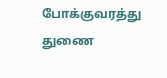போக்குவரத்து துணை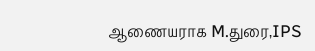ஆணையராக M.துரை,IPS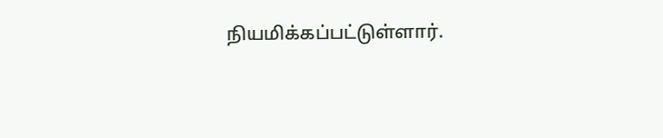நியமிக்கப்பட்டுள்ளார்.